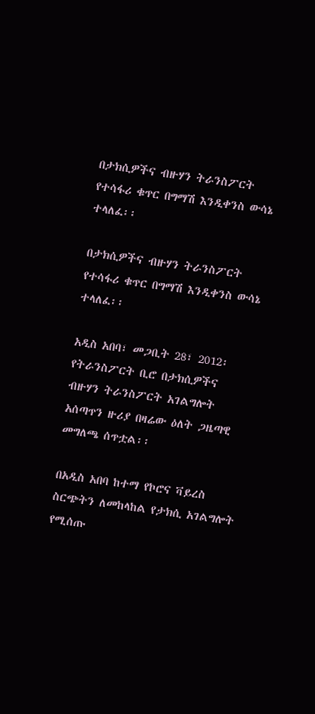በታክሲዎችና ብዙሃን ትራንስፖርት የተሳፋሪ ቁጥር በግማሽ እንዲቀንስ ውሳኔ ተላለፈ፡፡

በታክሲዎችና ብዙሃን ትራንስፖርት የተሳፋሪ ቁጥር በግማሽ እንዲቀንስ ውሳኔ ተላለፈ፡፡

አዲስ አበባ፣ መጋቢት 28፣ 2012፡ የትራንስፖርት ቢሮ በታክሲዎችና ብዙሃን ትራንስፖርት አገልግሎት አሰጣጥን ዙሪያ በዛሬው ዕለት ጋዜጣዊ መግለጫ ሰጥቷል፡፡

በአዲስ አበባ ከተማ የኮሮና ቫይረስ ስርጭትን ለመከላከል የታክሲ አገልግሎት የሚሰጡ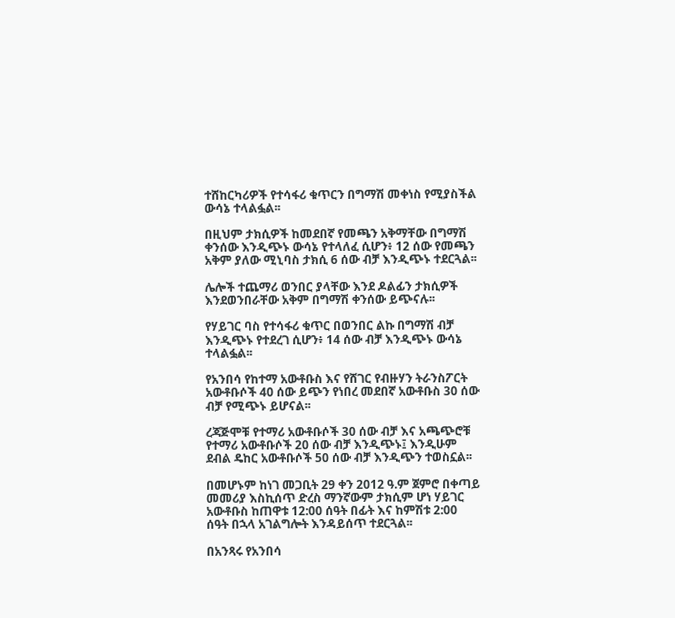ተሸከርካሪዎች የተሳፋሪ ቁጥርን በግማሽ መቀነስ የሚያስችል ውሳኔ ተላልፏል፡፡

በዚህም ታክሲዎች ከመደበኛ የመጫን አቅማቸው በግማሽ ቀንሰው እንዲጭኑ ውሳኔ የተላለፈ ሲሆን፥ 12 ሰው የመጫን አቅም ያለው ሚኒባስ ታክሲ 6 ሰው ብቻ እንዲጭኑ ተደርጓል፡፡

ሌሎች ተጨማሪ ወንበር ያላቸው እንደ ዶልፊን ታክሲዎች እንደወንበራቸው አቅም በግማሽ ቀንሰው ይጭናሉ፡፡

የሃይገር ባስ የተሳፋሪ ቁጥር በወንበር ልኩ በግማሽ ብቻ እንዲጭኑ የተደረገ ሲሆን፥ 14 ሰው ብቻ እንዲጭኑ ውሳኔ ተላልፏል፡፡

የአንበሳ የከተማ አውቶቡስ እና የሸገር የብዙሃን ትራንስፖርት አውቶቡሶች 40 ሰው ይጭን የነበረ መደበኛ አውቶቡስ 30 ሰው ብቻ የሚጭኑ ይሆናል፡፡

ረጃጅሞቹ የተማሪ አውቶቡሶች 30 ሰው ብቻ እና አጫጭሮቹ የተማሪ አውቶቡሶች 20 ሰው ብቻ እንዲጭኑ፤ እንዲሁም ደብል ዴከር አውቶቡሶች 50 ሰው ብቻ እንዲጭን ተወስኗል፡፡

በመሆኑም ከነገ መጋቢት 29 ቀን 2012 ዓ.ም ጀምሮ በቀጣይ መመሪያ እስኪሰጥ ድረስ ማንኛውም ታክሲም ሆነ ሃይገር አውቶቡስ ከጠዋቱ 12:00 ሰዓት በፊት እና ከምሽቱ 2:00 ሰዓት በኋላ አገልግሎት እንዳይሰጥ ተደርጓል፡፡

በአንጻሩ የአንበሳ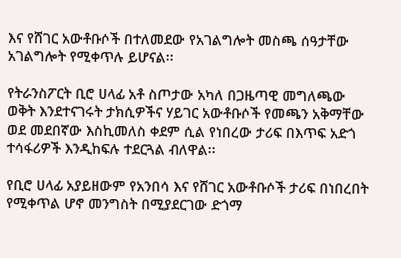እና የሸገር አውቶቡሶች በተለመደው የአገልግሎት መስጫ ሰዓታቸው አገልግሎት የሚቀጥሉ ይሆናል፡፡

የትራንስፖርት ቢሮ ሀላፊ አቶ ስጦታው አካለ በጋዜጣዊ መግለጫው ወቅት እንደተናገሩት ታክሲዎችና ሃይገር አውቶቡሶች የመጫን አቅማቸው ወደ መደበኛው እስኪመለስ ቀደም ሲል የነበረው ታሪፍ በእጥፍ አድጎ ተሳፋሪዎች እንዲከፍሉ ተደርጓል ብለዋል፡፡

የቢሮ ሀላፊ አያይዘውም የአንበሳ እና የሸገር አውቶቡሶች ታሪፍ በነበረበት የሚቀጥል ሆኖ መንግስት በሚያደርገው ድጎማ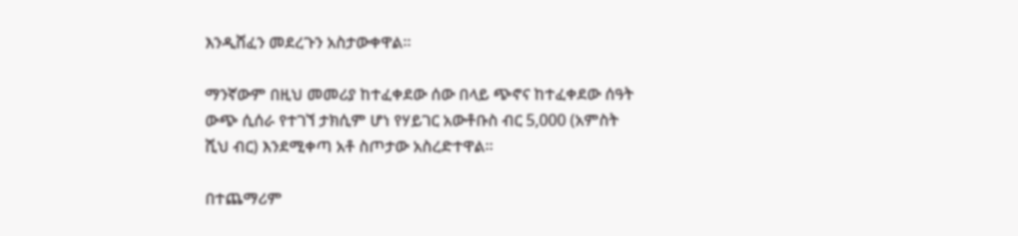እንዲሸፈን መደረጉን አስታውቀዋል፡፡

ማንኛውም በዚህ መመሪያ ከተፈቀደው ሰው በላይ ጭኖና ከተፈቀደው ሰዓት ውጭ ሲሰራ የተገኘ ታክሲም ሆነ የሃይገር አውቶቡስ ብር 5,000 (አምስት ሺህ ብር) እንደሚቀጣ አቶ ስጦታው አስረድተዋል፡፡

በተጨማሪም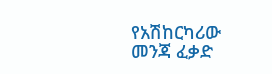የአሽከርካሪው መንጃ ፈቃድ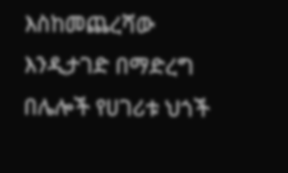እስከመጨረሻው እንዲታገድ በማድረግ በሌሎች የሀገሪቱ ህጎች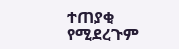ተጠያቂ የሚደረጉም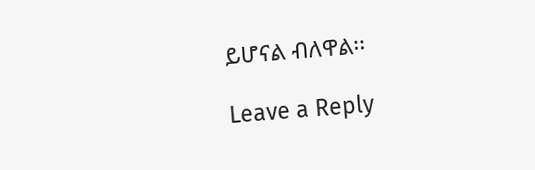ይሆናል ብለዋል፡፡

Leave a Reply